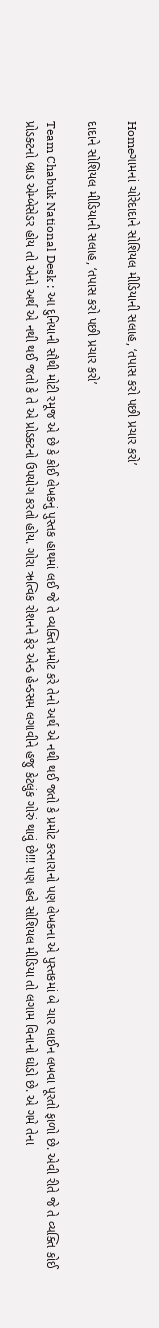Homeગામનાં ચોરેદાદાને સોશિયલ મીડિયાની સલાહ, ‘તપાસ કરો પછી પ્રચાર કરો’

દાદાને સોશિયલ મીડિયાની સલાહ, ‘તપાસ કરો પછી પ્રચાર કરો’

Team Chabuk National Desk : આ દુનિયાની સૌથી મોટી રમૂજ એ છે કે કોઈ લેખકનું પુસ્તક હાથમાં લઈ જે તે વ્યક્તિ પ્રમોટ કરે તેનો અર્થ એ નથી થઈ જતો કે પ્રમોટ કરનારાનો પણ લેખકના એ પુસ્તકમાં બે ચાર લાઈન લખવા પૂરતો ફાળો છે. એવી રીતે જે તે વ્યક્તિ કોઈ પ્રોડક્ટનો બ્રાડ એમ્બેસેડર હોય તો એનો અર્થ એ નથી થઈ જતો કે તે એ પ્રોડક્ટનો ઉપયોગ કરતો હોય. ગોરા ઋત્વિક રોશનને ફેર એન્ડ હેન્ડસમ લગાવીને હજુ કેટલુંક ગોરું થાવું છે!!! પણ હવે સોશિયલ મીડિયા તો લગામ વિનાનો ઘોડો છે. એ ગમે તેના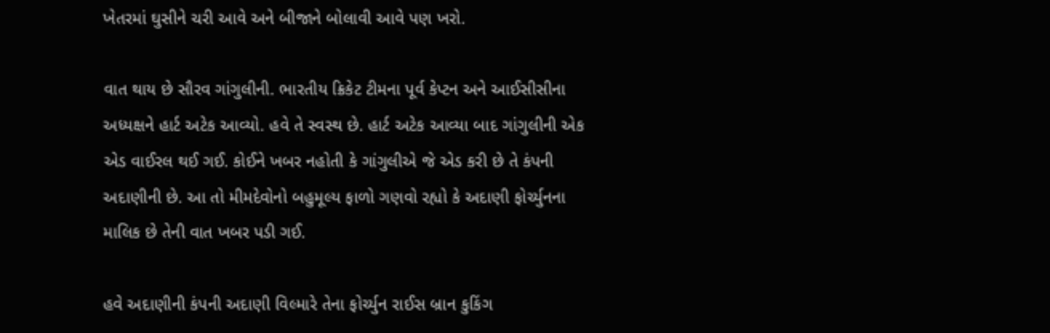ખેતરમાં ઘુસીને ચરી આવે અને બીજાને બોલાવી આવે પણ ખરો.

વાત થાય છે સૌરવ ગાંગુલીની. ભારતીય ક્રિકેટ ટીમના પૂર્વ કેપ્ટન અને આઈસીસીના અધ્યક્ષને હાર્ટ અટેક આવ્યો. હવે તે સ્વસ્થ છે. હાર્ટ અટેક આવ્યા બાદ ગાંગુલીની એક એડ વાઈરલ થઈ ગઈ. કોઈને ખબર નહોતી કે ગાંગુલીએ જે એડ કરી છે તે કંપની અદાણીની છે. આ તો મીમદેવોનો બહુમૂલ્ય ફાળો ગણવો રહ્યો કે અદાણી ફોર્ચ્યુનના માલિક છે તેની વાત ખબર પડી ગઈ.

હવે અદાણીની કંપની અદાણી વિલ્મારે તેના ફોર્ચ્યુન રાઈસ બ્રાન કુકિંગ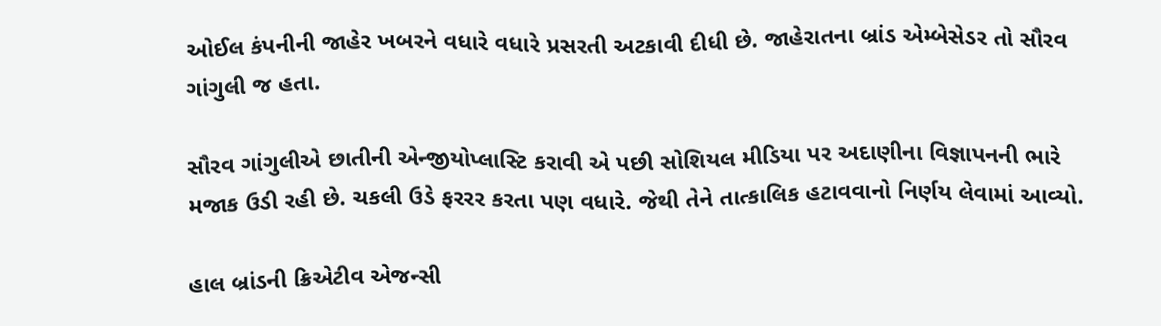ઓઈલ કંપનીની જાહેર ખબરને વધારે વધારે પ્રસરતી અટકાવી દીધી છે. જાહેરાતના બ્રાંડ એમ્બેસેડર તો સૌરવ ગાંગુલી જ હતા.

સૌરવ ગાંગુલીએ છાતીની એન્જીયોપ્લાસ્ટિ કરાવી એ પછી સોશિયલ મીડિયા પર અદાણીના વિજ્ઞાપનની ભારે મજાક ઉડી રહી છે. ચકલી ઉડે ફરરર કરતા પણ વધારે. જેથી તેને તાત્કાલિક હટાવવાનો નિર્ણય લેવામાં આવ્યો.

હાલ બ્રાંડની ક્રિએટીવ એજન્સી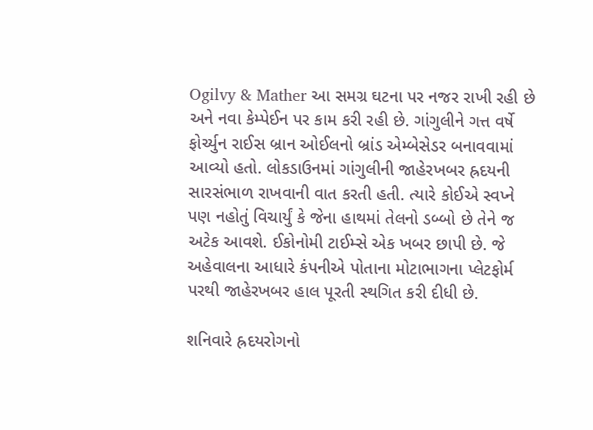Ogilvy & Mather આ સમગ્ર ઘટના પર નજર રાખી રહી છે અને નવા કેમ્પેઈન પર કામ કરી રહી છે. ગાંગુલીને ગત્ત વર્ષે ફોર્ચ્યુન રાઈસ બ્રાન ઓઈલનો બ્રાંડ એમ્બેસેડર બનાવવામાં આવ્યો હતો. લોકડાઉનમાં ગાંગુલીની જાહેરખબર હ્રદયની સારસંભાળ રાખવાની વાત કરતી હતી. ત્યારે કોઈએ સ્વપ્ને પણ નહોતું વિચાર્યું કે જેના હાથમાં તેલનો ડબ્બો છે તેને જ અટેક આવશે. ઈકોનોમી ટાઈમ્સે એક ખબર છાપી છે. જે અહેવાલના આધારે કંપનીએ પોતાના મોટાભાગના પ્લેટફોર્મ પરથી જાહેરખબર હાલ પૂરતી સ્થગિત કરી દીધી છે.

શનિવારે હ્રદયરોગનો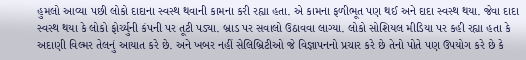હુમલો આવ્યા પછી લોકો દાદાના સ્વસ્થ થવાની કામના કરી રહ્યા હતા. એ કામના ફળીભૂત પણ થઈ અને દાદા સ્વસ્થ થયા. જેવા દાદા સ્વસ્થ થયા કે લોકો ફોર્ચ્યુની કંપની પર તૂટી પડ્યા. બ્રાડ પર સવાલો ઉઠાવવા લાગ્યા. લોકો સોશિયલ મીડિયા પર કહી રહ્યા હતા કે અદાણી વિલ્મર તેલનું આયાત કરે છે. અને ખબર નહીં સેલિબ્રિટીઓ જે વિજ્ઞાપનનો પ્રચાર કરે છે તેનો પોતે પણ ઉપયોગ કરે છે કે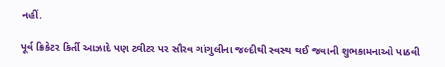નહીં.

પૂર્વ ક્રિકેટર કિર્તી આઝાદે પણ ટ્વીટર પર સૌરવ ગાંગુલીના જલ્દીથી સ્વસ્થ થઈ જવાની શુભકામનાઓ પાઠવી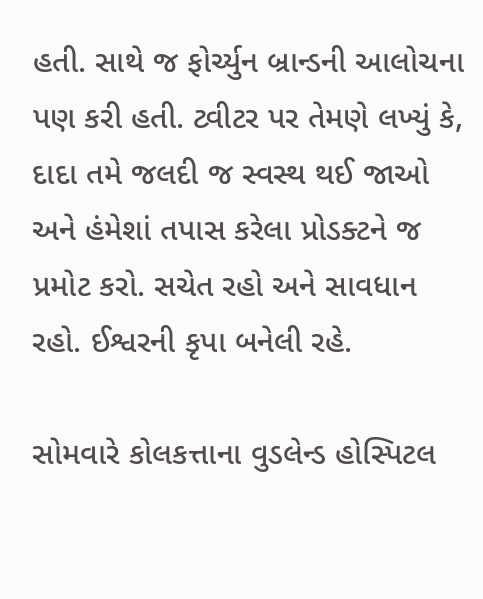હતી. સાથે જ ફોર્ચ્યુન બ્રાન્ડની આલોચના પણ કરી હતી. ટ્વીટર પર તેમણે લખ્યું કે, દાદા તમે જલદી જ સ્વસ્થ થઈ જાઓ અને હંમેશાં તપાસ કરેલા પ્રોડક્ટને જ પ્રમોટ કરો. સચેત રહો અને સાવધાન રહો. ઈશ્વરની કૃપા બનેલી રહે.

સોમવારે કોલકત્તાના વુડલેન્ડ હોસ્પિટલ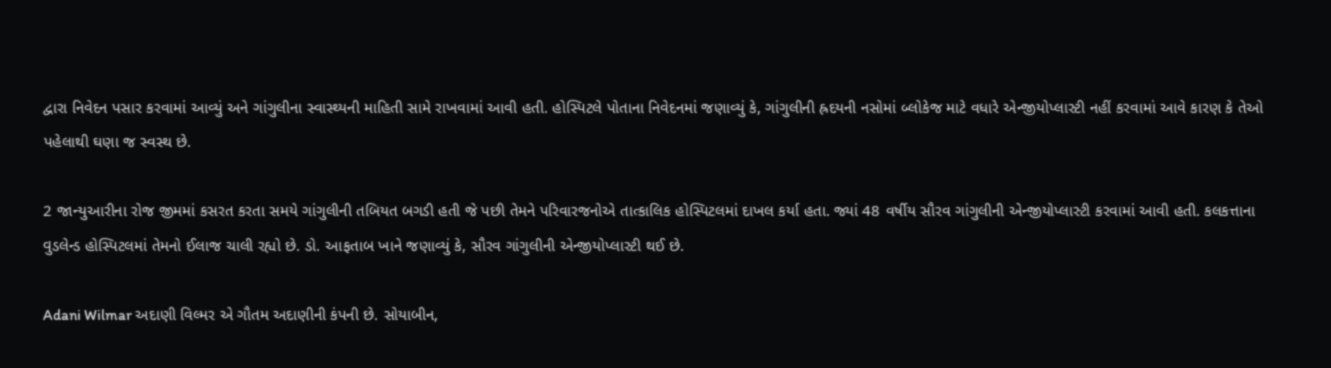દ્વારા નિવેદન પસાર કરવામાં આવ્યું અને ગાંગુલીના સ્વાસ્થ્યની માહિતી સામે રાખવામાં આવી હતી. હોસ્પિટલે પોતાના નિવેદનમાં જણાવ્યું કે, ગાંગુલીની હ્રદયની નસોમાં બ્લોકેજ માટે વધારે એન્જીયોપ્લાસ્ટી નહીં કરવામાં આવે કારણ કે તેઓ પહેલાથી ઘણા જ સ્વસ્થ છે.

2 જાન્યુઆરીના રોજ જીમમાં કસરત કરતા સમયે ગાંગુલીની તબિયત બગડી હતી જે પછી તેમને પરિવારજનોએ તાત્કાલિક હોસ્પિટલમાં દાખલ કર્યા હતા. જ્યાં 48 વર્ષીય સૌરવ ગાંગુલીની એન્જીયોપ્લાસ્ટી કરવામાં આવી હતી. કલકત્તાના વુડલેન્ડ હોસ્પિટલમાં તેમનો ઈલાજ ચાલી રહ્યો છે. ડો. આફતાબ ખાને જણાવ્યું કે, સૌરવ ગાંગુલીની એન્જીયોપ્લાસ્ટી થઈ છે.

Adani Wilmar અદાણી વિલ્મર એ ગૌતમ અદાણીની કંપની છે. સોયાબીન,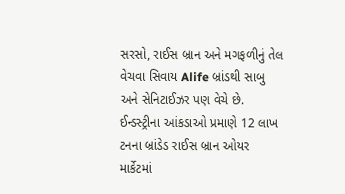સરસો, રાઈસ બ્રાન અને મગફળીનું તેલ વેચવા સિવાય Alife બ્રાંડથી સાબુ અને સેનિટાઈઝર પણ વેચે છે. ઈન્ડસ્ટ્રીના આંકડાઓ પ્રમાણે 12 લાખ ટનના બ્રાંડેડ રાઈસ બ્રાન ઓયર માર્કેટમાં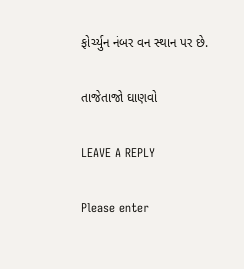ફોર્ચ્યુન નંબર વન સ્થાન પર છે.

તાજેતાજો ઘાણવો

LEAVE A REPLY

Please enter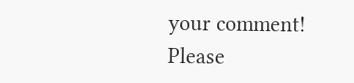your comment!
Please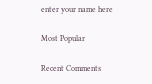enter your name here

Most Popular

Recent Comments